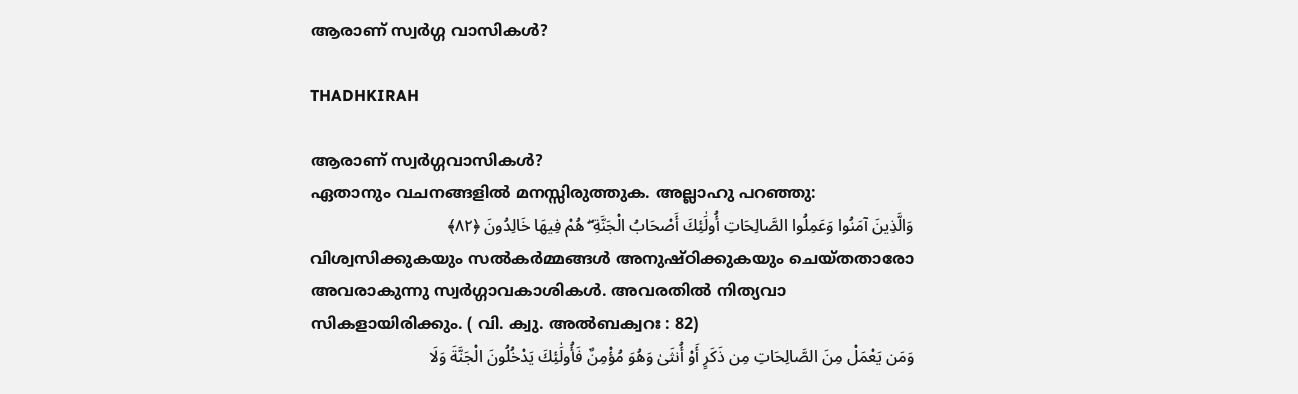ആരാണ് സ്വർഗ്ഗ വാസികൾ?

THADHKIRAH

ആരാണ് സ്വർഗ്ഗവാസികൾ?
ഏതാനും വചനങ്ങളിൽ മനസ്സിരുത്തുക. അല്ലാഹു പറഞ്ഞു:
وَالَّذِينَ آمَنُوا وَعَمِلُوا الصَّالِحَاتِ أُولَٰئِكَ أَصْحَابُ الْجَنَّةِ ۖ هُمْ فِيهَا خَالِدُونَ ﴿٨٢﴾
വിശ്വസിക്കുകയും സൽകർമ്മങ്ങൾ അനുഷ്ഠിക്കുകയും ചെയ്തതാരോ അവരാകുന്നു സ്വർഗ്ഗാവകാശികൾ. അവരതിൽ നിത്യവാ സികളായിരിക്കും. ( വി. ക്വു. അൽബക്വറഃ : 82)
وَمَن يَعْمَلْ مِنَ الصَّالِحَاتِ مِن ذَكَرٍ أَوْ أُنثَىٰ وَهُوَ مُؤْمِنٌ فَأُولَٰئِكَ يَدْخُلُونَ الْجَنَّةَ وَلَا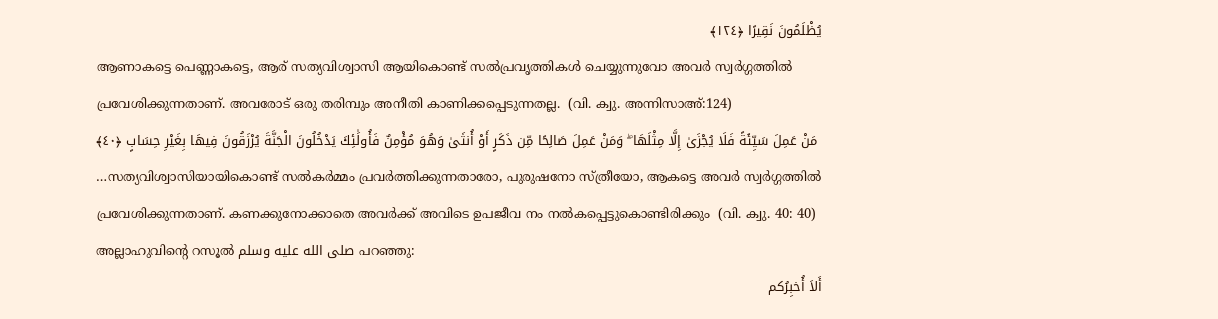يُظْلَمُونَ نَقِيرًا ﴿١٢٤﴾
ആണാകട്ടെ പെണ്ണാകട്ടെ, ആര് സത്യവിശ്വാസി ആയികൊണ്ട് സൽപ്രവൃത്തികൾ ചെയ്യുന്നുവോ അവർ സ്വർഗ്ഗത്തിൽ പ്രവേശിക്കുന്നതാണ്. അവരോട് ഒരു തരിമ്പും അനീതി കാണിക്കപ്പെടുന്നതല്ല.  (വി. ക്വു. അന്നിസാഅ്:124)
 مَنْ عَمِلَ سَيِّئَةً فَلَا يُجْزَىٰ إِلَّا مِثْلَهَا ۖ وَمَنْ عَمِلَ صَالِحًا مِّن ذَكَرٍ أَوْ أُنثَىٰ وَهُوَ مُؤْمِنٌ فَأُولَٰئِكَ يَدْخُلُونَ الْجَنَّةَ يُرْزَقُونَ فِيهَا بِغَيْرِ حِسَابٍ ﴿٤٠﴾
…സത്യവിശ്വാസിയായികൊണ്ട് സൽകർമ്മം പ്രവർത്തിക്കുന്നതാരോ, പുരുഷനോ സ്ത്രീയോ, ആകട്ടെ അവർ സ്വർഗ്ഗത്തിൽ പ്രവേശിക്കുന്നതാണ്. കണക്കുനോക്കാതെ അവർക്ക് അവിടെ ഉപജീവ നം നൽകപ്പെട്ടുകൊണ്ടിരിക്കും  (വി. ക്വു. 40: 40)
അല്ലാഹുവിന്റെ റസൂൽ صلى الله عليه وسلم പറഞ്ഞു:
أَلاَ أُخبِرُكم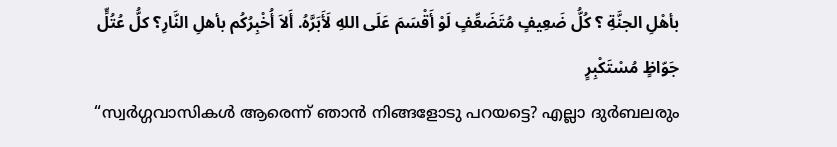بأهْلِ الجنَّةِ ؟ كُلُّ ضَعِيفٍ مُتَضَعِّفٍ لَوْ أَقْسَمَ عَلَى اللهِ لَأَبَرَّهُ. أَلاَ أُخْبِرُكُم بأهلِ النَّارِ؟ كلُّ عُتُلٍّ جَوّاظٍ مُسْتَكْبِرٍ
“സ്വർഗ്ഗവാസികൾ ആരെന്ന് ഞാൻ നിങ്ങളോടു പറയട്ടെ? എല്ലാ ദുർബലരും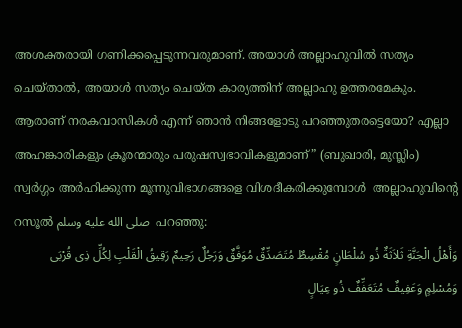അശക്തരായി ഗണിക്കപ്പെടുന്നവരുമാണ്. അയാൾ അല്ലാഹുവിൽ സത്യം ചെയ്താൽ, അയാൾ സത്യം ചെയ്ത കാര്യത്തിന് അല്ലാഹു ഉത്തരമേകും. ആരാണ് നരകവാസികൾ എന്ന് ഞാൻ നിങ്ങളോടു പറഞ്ഞുതരട്ടെയോ? എല്ലാ അഹങ്കാരികളും ക്രൂരന്മാരും പരുഷസ്വഭാവികളുമാണ്” (ബുഖാരി, മുസ്ലിം)
സ്വർഗ്ഗം അർഹിക്കുന്ന മൂന്നുവിഭാഗങ്ങളെ വിശദീകരിക്കുമ്പോൾ  അല്ലാഹുവിന്റെ റസൂൽ صلى الله عليه وسلم  പറഞ്ഞു:
وَأَهْلُ الْجَنَّةِ ثَلاَثَةٌ ذُو سُلْطَانٍ مُقْسِطٌ مُتَصَدِّقٌ مُوَفَّقٌ وَرَجُلٌ رَحِيمٌ رَقِيقُ الْقَلْبِ لِكُلِّ ذِى قُرْبَى وَمُسْلِمٍ وَعَفِيفٌ مُتَعَفِّفٌ ذُو عِيَالٍ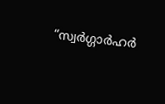“സ്വർഗ്ഗാർഹർ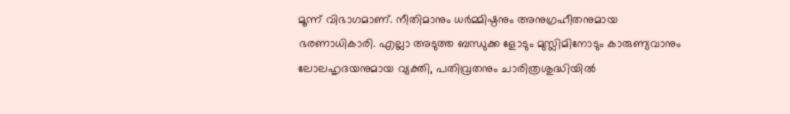മൂന്ന് വിഭാഗമാണ്. നീതിമാനും ധർമ്മിഷ്ഠനും അനുഗ്രഹീതനുമായ ഭരണാധികാരി. എല്ലാ അടുത്ത ബന്ധുക്ക ളോടും മുസ്ലിമിനോടും കാരുണ്യവാനും ലോലഹൃദയനുമായ വ്യക്തി, പതിവ്രതനും ചാരിത്രശുദ്ധിയിൽ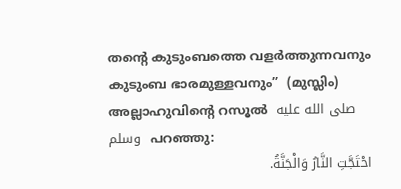തന്റെ കുടുംബത്തെ വളർത്തുന്നവനും കുടുംബ ഭാരമുള്ളവനും”  (മുസ്ലിം)
അല്ലാഹുവിന്റെ റസൂൽ  صلى الله عليه وسلم  പറഞ്ഞു:
احْتَجَّتِ النَّارُ وَالْجَنَّةُ.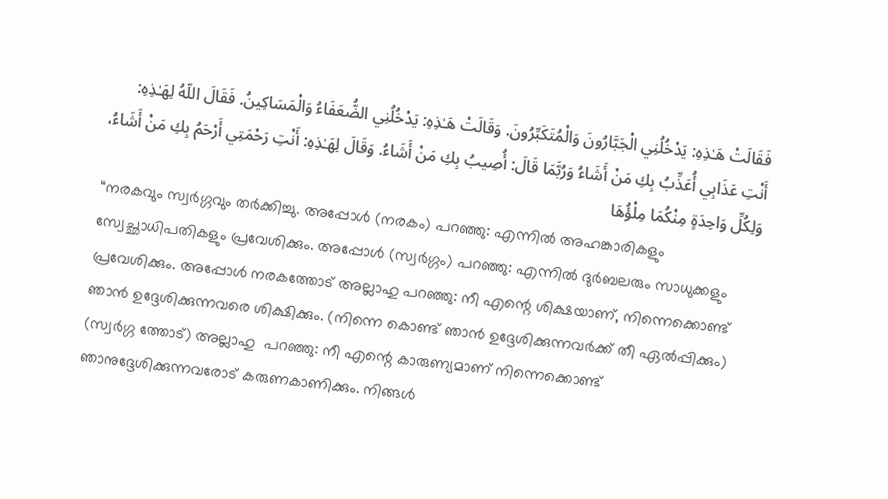فَقَالَتْ هَـٰذِهِ: يَدْخُلُنِي الْجَبَّارُونَ وَالْمُتَكَبِّرُونَ. وَقَالَتْ هَـٰذِهِ: يَدْخُلُنِي الضُّعَفَاءُ وَالْمَسَاكِينُ. فَقَالَ اللّهُ لِهَـٰذِهِ: أَنْتِ عَذَابِي أُعَذِّبُ بِكِ مَنْ أَشَاءُ وَرُبَّمَا قَالَ: أُصِيبُ بِكِ مَنْ أَشَاءُ. وَقَالَ لِهَـٰذِهِ: أَنْتِ رَحْمَتِي أَرْحَمُ بِكِ مَنْ أَشَاءُ، وَلِكُلِّ وَاحِدَةٍ مِنْكُمَا مِلْؤُهَا
“നരകവും സ്വർഗ്ഗവും തർക്കിച്ചു. അപ്പോൾ (നരകം) പറഞ്ഞു: എന്നിൽ അഹങ്കാരികളും സ്വേച്ഛാധിപതികളും പ്രവേശിക്കും. അപ്പോൾ (സ്വർഗ്ഗം) പറഞ്ഞു: എന്നിൽ ദുർബലരും സാധുക്കളും പ്രവേശിക്കും. അപ്പോൾ നരകത്തോട് അല്ലാഹു പറഞ്ഞു: നീ എന്റെ ശിക്ഷയാണ്, നിന്നെക്കൊണ്ട് ഞാൻ ഉദ്ദേശിക്കുന്നവരെ ശിക്ഷിക്കും. (നിന്നെ കൊണ്ട് ഞാൻ ഉദ്ദേശിക്കുന്നവർക്ക് തീ ഏൽപ്പിക്കും) (സ്വർഗ്ഗ ത്തോട്) അല്ലാഹു  പറഞ്ഞു: നീ എന്റെ കാരുണ്യമാണ് നിന്നെക്കൊണ്ട് ഞാനുദ്ദേശിക്കുന്നവരോട് കരുണകാണിക്കും. നിങ്ങൾ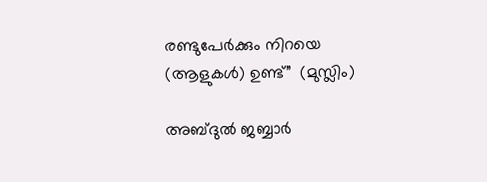രണ്ടുപേർക്കും നിറയെ (ആളുകൾ) ഉണ്ട്”  (മുസ്ലിം)

അബ്ദുൽ ജബ്ബാർ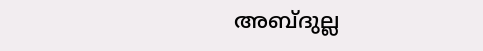അബ്ദുല്ല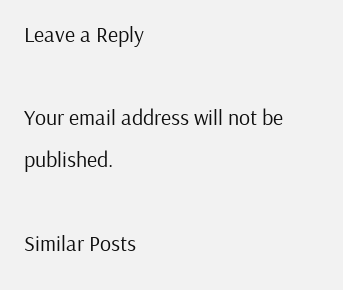Leave a Reply

Your email address will not be published.

Similar Posts